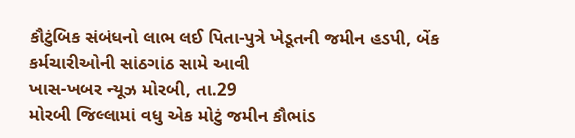કૌટુંબિક સંબંધનો લાભ લઈ પિતા-પુત્રે ખેડૂતની જમીન હડપી, બેંક કર્મચારીઓની સાંઠગાંઠ સામે આવી
ખાસ-ખબર ન્યૂઝ મોરબી, તા.29
મોરબી જિલ્લામાં વધુ એક મોટું જમીન કૌભાંડ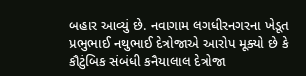બહાર આવ્યું છે. નવાગામ લગધીરનગરના ખેડૂત પ્રભુભાઈ નથુભાઈ દેત્રોજાએ આરોપ મૂક્યો છે કે કૌટુંબિક સંબંધી કનૈયાલાલ દેત્રોજા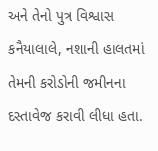અને તેનો પુત્ર વિશ્વાસ કનૈયાલાલે, નશાની હાલતમાં તેમની કરોડોની જમીનના દસ્તાવેજ કરાવી લીધા હતા.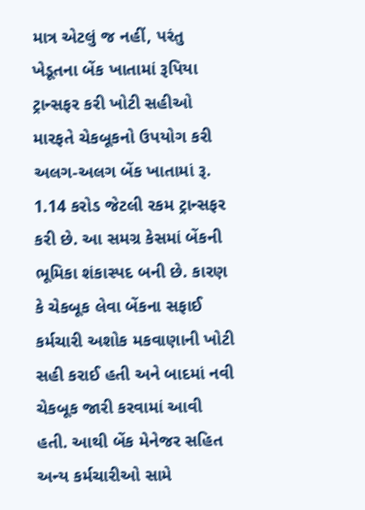માત્ર એટલું જ નહીં, પરંતુ ખેડૂતના બેંક ખાતામાં રૂપિયા ટ્રાન્સફર કરી ખોટી સહીઓ મારફતે ચેકબૂકનો ઉપયોગ કરી અલગ-અલગ બેંક ખાતામાં રૂ. 1.14 કરોડ જેટલી રકમ ટ્રાન્સફર કરી છે. આ સમગ્ર કેસમાં બેંકની ભૂમિકા શંકાસ્પદ બની છે. કારણ કે ચેકબૂક લેવા બેંકના સફાઈ કર્મચારી અશોક મકવાણાની ખોટી સહી કરાઈ હતી અને બાદમાં નવી ચેકબૂક જારી કરવામાં આવી હતી. આથી બેંક મેનેજર સહિત અન્ય કર્મચારીઓ સામે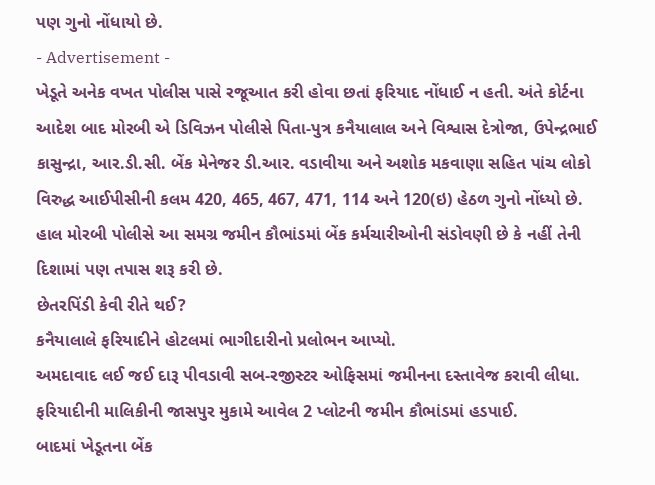પણ ગુનો નોંધાયો છે.
- Advertisement -
ખેડૂતે અનેક વખત પોલીસ પાસે રજૂઆત કરી હોવા છતાં ફરિયાદ નોંધાઈ ન હતી. અંતે કોર્ટના આદેશ બાદ મોરબી એ ડિવિઝન પોલીસે પિતા-પુત્ર કનૈયાલાલ અને વિશ્વાસ દેત્રોજા, ઉપેન્દ્રભાઈ કાસુન્દ્રા, આર.ડી.સી. બેંક મેનેજર ડી.આર. વડાવીયા અને અશોક મકવાણા સહિત પાંચ લોકો વિરુદ્ધ આઈપીસીની કલમ 420, 465, 467, 471, 114 અને 120(ઇ) હેઠળ ગુનો નોંધ્યો છે.
હાલ મોરબી પોલીસે આ સમગ્ર જમીન કૌભાંડમાં બેંક કર્મચારીઓની સંડોવણી છે કે નહીં તેની દિશામાં પણ તપાસ શરૂ કરી છે.
છેતરપિંડી કેવી રીતે થઈ?
કનૈયાલાલે ફરિયાદીને હોટલમાં ભાગીદારીનો પ્રલોભન આપ્યો.
અમદાવાદ લઈ જઈ દારૂ પીવડાવી સબ-રજીસ્ટર ઓફિસમાં જમીનના દસ્તાવેજ કરાવી લીધા.
ફરિયાદીની માલિકીની જાસપુર મુકામે આવેલ 2 પ્લોટની જમીન કૌભાંડમાં હડપાઈ.
બાદમાં ખેડૂતના બેંક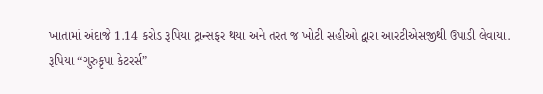ખાતામાં અંદાજે 1.14 કરોડ રૂપિયા ટ્રાન્સફર થયા અને તરત જ ખોટી સહીઓ દ્વારા આરટીએસજીથી ઉપાડી લેવાયા.
રૂપિયા “ગુરુકૃપા કેટરર્સ”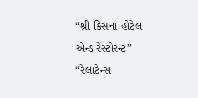“શ્રી કિસના હોટેલ એન્ડ રેસ્ટોરન્ટ” “રેલાટેન્સ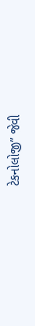ટેકનોલોજી” જેવી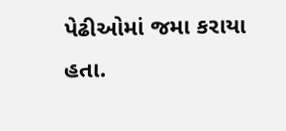પેઢીઓમાં જમા કરાયા હતા.